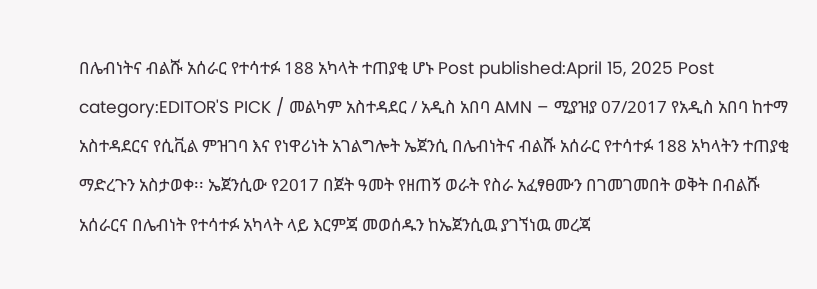በሌብነትና ብልሹ አሰራር የተሳተፉ 188 አካላት ተጠያቂ ሆኑ Post published:April 15, 2025 Post category:EDITOR'S PICK / መልካም አስተዳደር / አዲስ አበባ AMN – ሚያዝያ 07/2017 የአዲስ አበባ ከተማ አስተዳደርና የሲቪል ምዝገባ እና የነዋሪነት አገልግሎት ኤጀንሲ በሌብነትና ብልሹ አሰራር የተሳተፉ 188 አካላትን ተጠያቂ ማድረጉን አስታወቀ፡፡ ኤጀንሲው የ2017 በጀት ዓመት የዘጠኝ ወራት የስራ አፈፃፀሙን በገመገመበት ወቅት በብልሹ አሰራርና በሌብነት የተሳተፉ አካላት ላይ እርምጃ መወሰዱን ከኤጀንሲዉ ያገኘነዉ መረጃ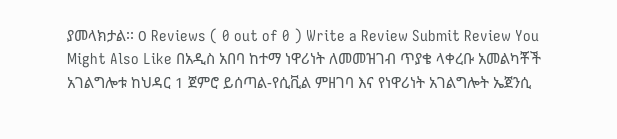ያመላክታል፡፡ 0 Reviews ( 0 out of 0 ) Write a Review Submit Review You Might Also Like በአዲስ አበባ ከተማ ነዋሪነት ለመመዝገብ ጥያቄ ላቀረቡ አመልካቾች አገልግሎቱ ከህዳር 1 ጀምሮ ይሰጣል-የሲቪል ምዘገባ እና የነዋሪነት አገልግሎት ኤጀንሲ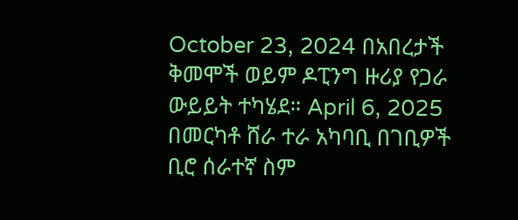October 23, 2024 በአበረታች ቅመሞች ወይም ዶፒንግ ዙሪያ የጋራ ውይይት ተካሄደ። April 6, 2025 በመርካቶ ሸራ ተራ አካባቢ በገቢዎች ቢሮ ሰራተኛ ስም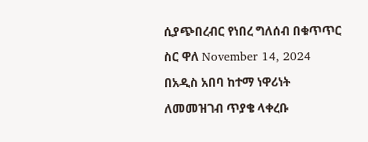ሲያጭበረብር የነበረ ግለሰብ በቁጥጥር ስር ዋለ November 14, 2024
በአዲስ አበባ ከተማ ነዋሪነት ለመመዝገብ ጥያቄ ላቀረቡ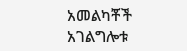አመልካቾች አገልግሎቱ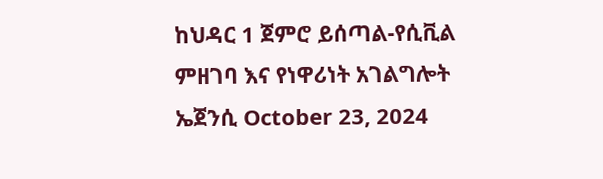ከህዳር 1 ጀምሮ ይሰጣል-የሲቪል ምዘገባ እና የነዋሪነት አገልግሎት ኤጀንሲ October 23, 2024